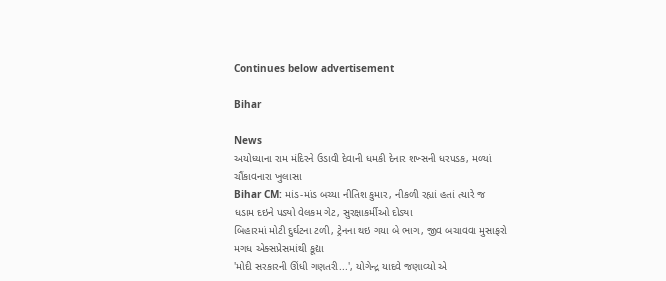Continues below advertisement

Bihar

News
અયોધ્યાના રામ મંદિરને ઉડાવી દેવાની ધમકી દેનાર શખ્સની ધરપડક, મળ્યાં ચૌંકાવનારા ખુલાસા
Bihar CM: માંડ-માંડ બચ્યા નીતિશ કુમાર, નીકળી રહ્યાં હતાં ત્યારે જ ધડામ દઇને પડ્યો વેલકમ ગેટ, સુરક્ષાકર્મીઓ દોડ્યા
બિહારમાં મોટી દુર્ઘટના ટળી, ટ્રેનના થઇ ગયા બે ભાગ, જીવ બચાવવા મુસાફરો મગધ એક્સપ્રેસમાંથી કૂદ્યા
'મોદી સરકારની ઊંધી ગણતરી...', યોગેન્દ્ર યાદવે જણાવ્યો એ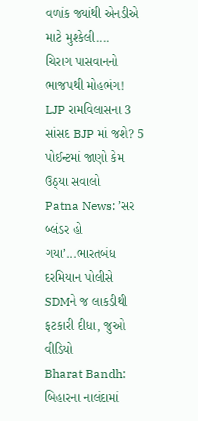વળાંક જ્યાંથી એનડીએ માટે મુશ્કેલી....
ચિરાગ પાસવાનનો ભાજપથી મોહભંગ! LJP રામવિલાસના 3 સાંસદ BJP માં જશે? 5 પોઈન્ટમાં જાણો કેમ ઉઠ્યા સવાલો
Patna News: ’સર બ્લંડર હો ગયા’...ભારતબંધ દરમિયાન પોલીસે SDMને જ લાકડીથી ફટકારી દીધા, જુઓ વીડિયો
Bharat Bandh: બિહારના નાલંદામાં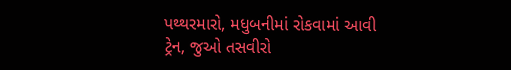પથ્થરમારો, મધુબનીમાં રોકવામાં આવી ટ્રેન, જુઓ તસવીરો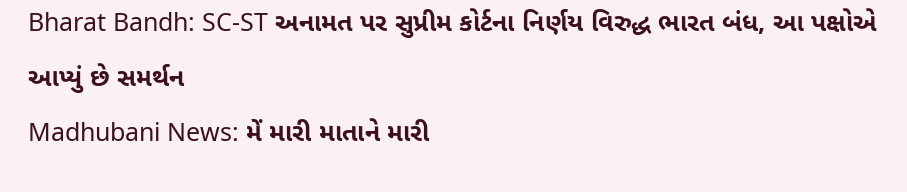Bharat Bandh: SC-ST અનામત પર સુપ્રીમ કોર્ટના નિર્ણય વિરુદ્ધ ભારત બંધ, આ પક્ષોએ આપ્યું છે સમર્થન
Madhubani News: મેં મારી માતાને મારી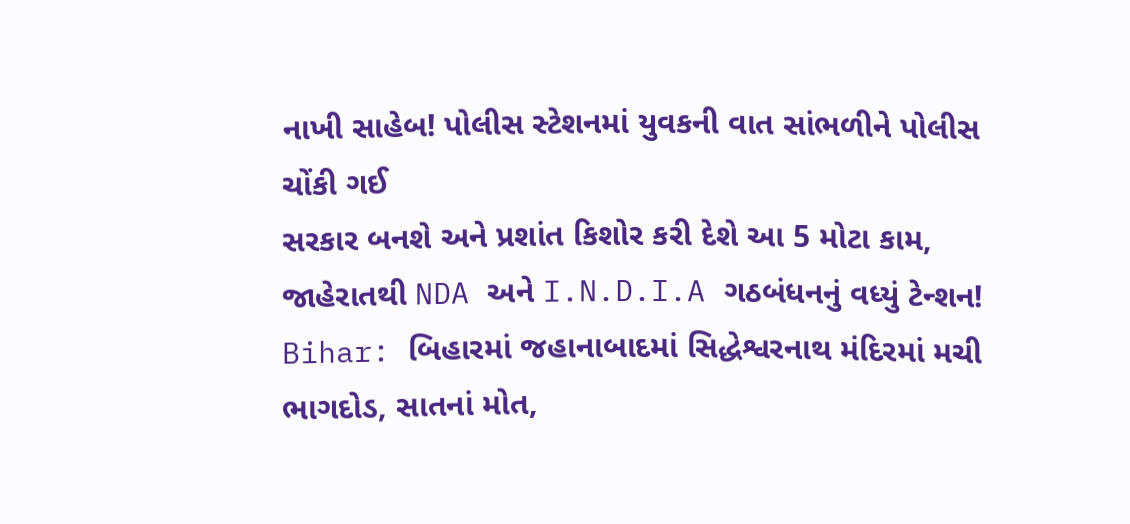નાખી સાહેબ! પોલીસ સ્ટેશનમાં યુવકની વાત સાંભળીને પોલીસ ચોંકી ગઈ
સરકાર બનશે અને પ્રશાંત કિશોર કરી દેશે આ 5 મોટા કામ, જાહેરાતથી NDA અને I.N.D.I.A ગઠબંધનનું વધ્યું ટેન્શન!
Bihar: બિહારમાં જહાનાબાદમાં સિદ્ધેશ્વરનાથ મંદિરમાં મચી ભાગદોડ, સાતનાં મોત,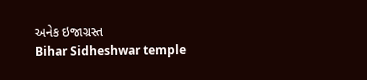અનેક ઇજાગ્રસ્ત
Bihar Sidheshwar temple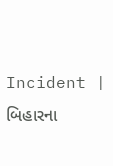Incident | બિહારના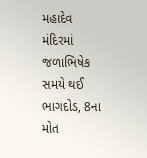મહાદેવ મંદિરમાં જળાભિષેક સમયે થઈ ભાગદોડ, 8ના મોત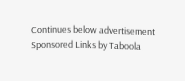Continues below advertisement
Sponsored Links by Taboola